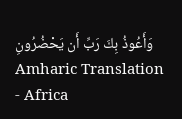وَأَعُوذُ بِكَ رَبِّ أَن يَحْضُرُونِ Amharic Translation - Africa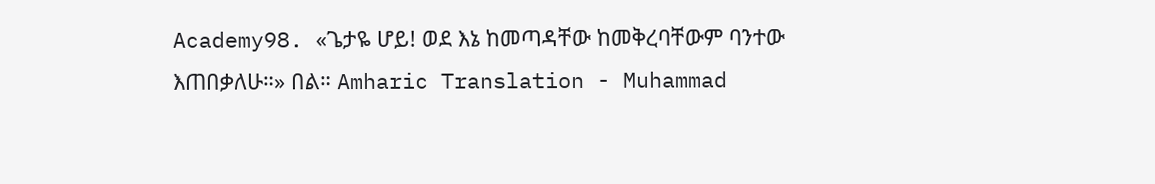Academy98. «ጌታዬ ሆይ! ወደ እኔ ከመጣዳቸው ከመቅረባቸውም ባንተው እጠበቃለሁ።» በል። Amharic Translation - Muhammad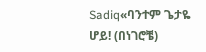Sadiq«ባንተም ጌታዬ ሆይ! (በነገሮቼ)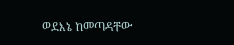ወደእኔ ከመጣዳቸው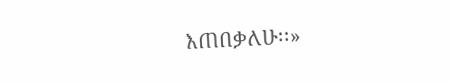እጠበቃለሁ፡፡»